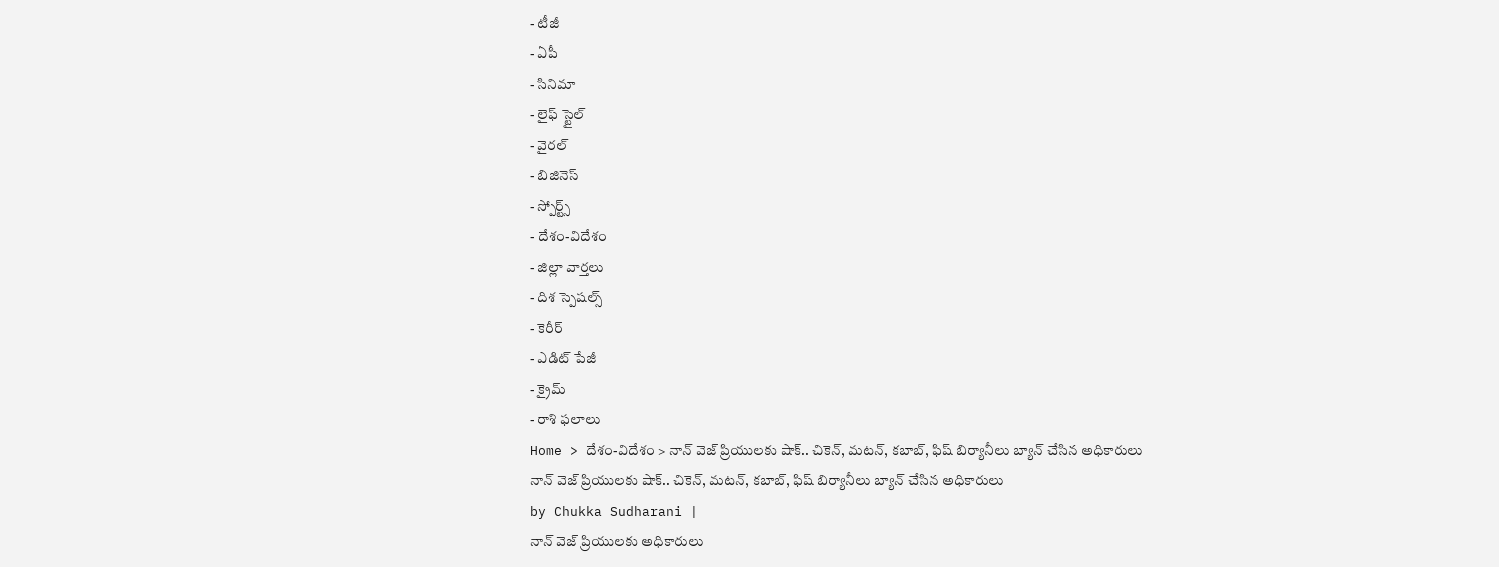- టీజీ
- ఏపీ
- సినిమా
- లైఫ్ స్టైల్
- వైరల్
- బిజినెస్
- స్పోర్ట్స్
- దేశం-విదేశం
- జిల్లా వార్తలు
- దిశ స్పెషల్స్
- కెరీర్
- ఎడిట్ పేజీ
- క్రైమ్
- రాశి ఫలాలు
Home > దేశం-విదేశం > నాన్ వెజ్ ప్రియులకు షాక్.. చికెన్, మటన్, కబాబ్, ఫిష్ బిర్యానీలు బ్యాన్ చేసిన అధికారులు
నాన్ వెజ్ ప్రియులకు షాక్.. చికెన్, మటన్, కబాబ్, ఫిష్ బిర్యానీలు బ్యాన్ చేసిన అధికారులు
by Chukka Sudharani |
నాన్ వెజ్ ప్రియులకు అధికారులు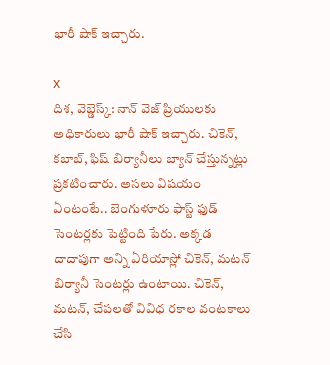భారీ షాక్ ఇచ్చారు.

X
దిశ, వెబ్డెస్క్: నాన్ వెజ్ ప్రియులకు అధికారులు భారీ షాక్ ఇచ్చారు. చికెన్, కబాబ్, ఫిష్ బిర్యానీలు బ్యాన్ చేస్తున్నట్లు ప్రకటించారు. అసలు విషయం ఏంటంటే.. బెంగుళూరు ఫాస్ట్ ఫుడ్ సెంటర్లకు పెట్టింది పేరు. అక్కడ దాదాపుగా అన్ని ఏరియాస్లో చికెన్, మటన్ బిర్యానీ సెంటర్లు ఉంటాయి. చికెన్, మటన్, చేపలతో వివిధ రకాల వంటకాలు చేసి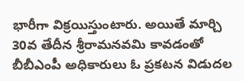భారీగా విక్రయిస్తుంటారు. అయితే మార్చి 30వ తేదీన శ్రీరామనవమి కావడంతో బీబీఎంపీ అధికారులు ఓ ప్రకటన విడుదల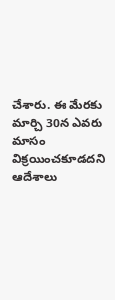చేశారు. ఈ మేరకు మార్చి 30న ఎవరు మాసం విక్రయించకూడదని ఆదేశాలు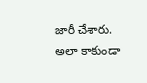జారీ చేశారు. అలా కాకుండా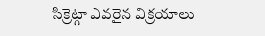సిక్రెట్గా ఎవరైన విక్రయాలు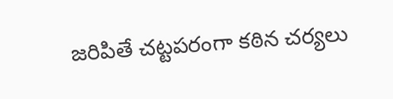జరిపితే చట్టపరంగా కఠిన చర్యలు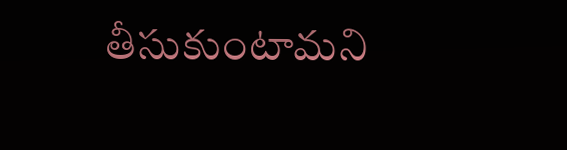తీసుకుంటామని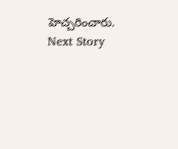హెచ్చరించారు.
Next Story